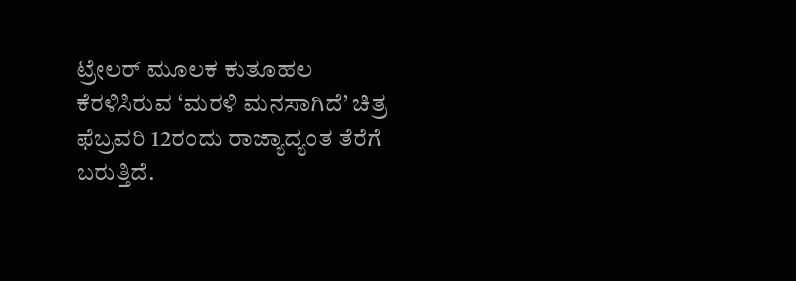ಟ್ರೇಲರ್ ಮೂಲಕ ಕುತೂಹಲ ಕೆರಳಿಸಿರುವ ‘ಮರಳಿ ಮನಸಾಗಿದೆ’ ಚಿತ್ರ ಫೆಬ್ರವರಿ 12ರಂದು ರಾಜ್ಯಾದ್ಯಂತ ತೆರೆಗೆ ಬರುತ್ತಿದೆ.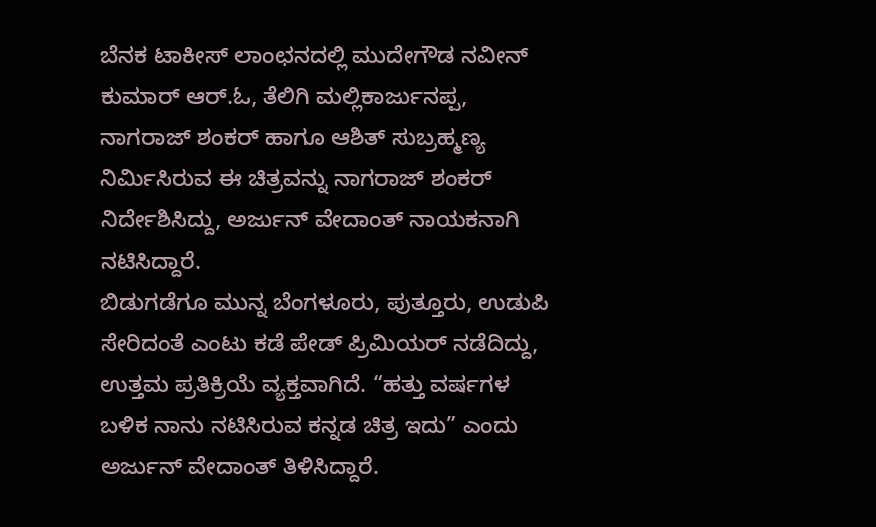ಬೆನಕ ಟಾಕೀಸ್ ಲಾಂಛನದಲ್ಲಿ ಮುದೇಗೌಡ ನವೀನ್ ಕುಮಾರ್ ಆರ್.ಓ, ತೆಲಿಗಿ ಮಲ್ಲಿಕಾರ್ಜುನಪ್ಪ, ನಾಗರಾಜ್ ಶಂಕರ್ ಹಾಗೂ ಆಶಿತ್ ಸುಬ್ರಹ್ಮಣ್ಯ ನಿರ್ಮಿಸಿರುವ ಈ ಚಿತ್ರವನ್ನು ನಾಗರಾಜ್ ಶಂಕರ್ ನಿರ್ದೇಶಿಸಿದ್ದು, ಅರ್ಜುನ್ ವೇದಾಂತ್ ನಾಯಕನಾಗಿ ನಟಿಸಿದ್ದಾರೆ.
ಬಿಡುಗಡೆಗೂ ಮುನ್ನ ಬೆಂಗಳೂರು, ಪುತ್ತೂರು, ಉಡುಪಿ ಸೇರಿದಂತೆ ಎಂಟು ಕಡೆ ಪೇಡ್ ಪ್ರಿಮಿಯರ್ ನಡೆದಿದ್ದು, ಉತ್ತಮ ಪ್ರತಿಕ್ರಿಯೆ ವ್ಯಕ್ತವಾಗಿದೆ. “ಹತ್ತು ವರ್ಷಗಳ ಬಳಿಕ ನಾನು ನಟಿಸಿರುವ ಕನ್ನಡ ಚಿತ್ರ ಇದು” ಎಂದು ಅರ್ಜುನ್ ವೇದಾಂತ್ ತಿಳಿಸಿದ್ದಾರೆ.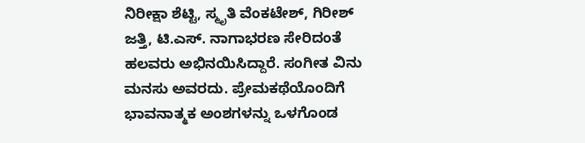ನಿರೀಕ್ಷಾ ಶೆಟ್ಟಿ, ಸ್ಮೃತಿ ವೆಂಕಟೇಶ್, ಗಿರೀಶ್ ಜತ್ತಿ, ಟಿ.ಎಸ್. ನಾಗಾಭರಣ ಸೇರಿದಂತೆ ಹಲವರು ಅಭಿನಯಿಸಿದ್ದಾರೆ. ಸಂಗೀತ ವಿನು ಮನಸು ಅವರದು. ಪ್ರೇಮಕಥೆಯೊಂದಿಗೆ ಭಾವನಾತ್ಮಕ ಅಂಶಗಳನ್ನು ಒಳಗೊಂಡ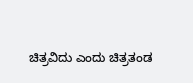ಚಿತ್ರವಿದು ಎಂದು ಚಿತ್ರತಂಡ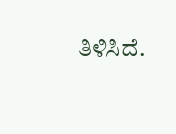ತಿಳಿಸಿದೆ.